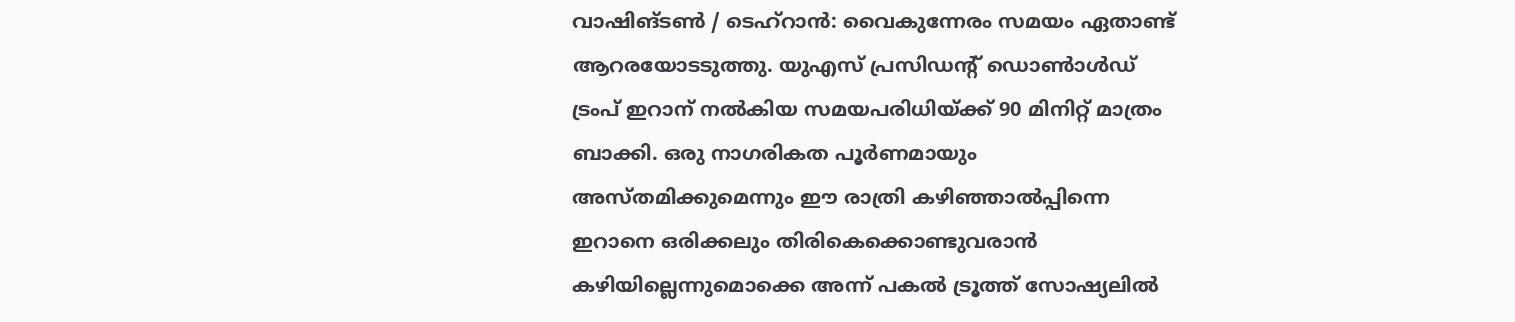വാഷിങ്ടൺ / ടെഹ്റാൻ: വൈകുന്നേരം സമയം ഏതാണ്ട് ആറരയോടടുത്തു. യുഎസ് പ്രസിഡന്റ് ഡൊൺാൾഡ് ട്രംപ് ഇറാന് നൽകിയ സമയപരിധിയ്ക്ക് 90 മിനിറ്റ് മാത്രം ബാക്കി. ഒരു നാഗരികത പൂർണമായും അസ്തമിക്കുമെന്നും ഈ രാത്രി കഴിഞ്ഞാൽപ്പിന്നെ ഇറാനെ ഒരിക്കലും തിരികെക്കൊണ്ടുവരാൻ കഴിയില്ലെന്നുമൊക്കെ അന്ന് പകൽ ട്രൂത്ത് സോഷ്യലിൽ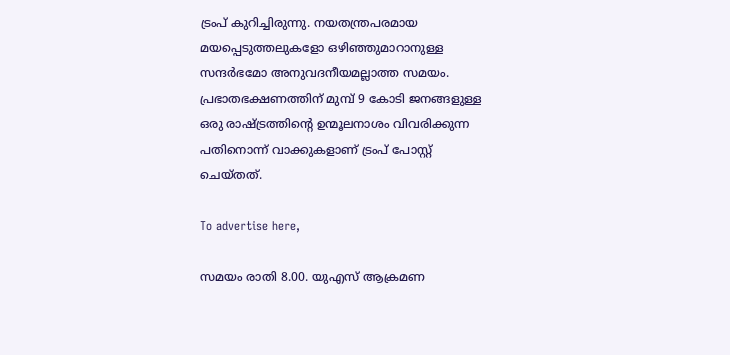ട്രംപ് കുറിച്ചിരുന്നു. നയതന്ത്രപരമായ മയപ്പെടുത്തലുകളോ ഒഴിഞ്ഞുമാറാനുള്ള സന്ദർഭമോ അനുവദനീയമല്ലാത്ത സമയം. പ്രഭാതഭക്ഷണത്തിന് മുമ്പ് 9 കോടി ജനങ്ങളുള്ള ഒരു രാഷ്ട്രത്തിന്റെ ഉന്മൂലനാശം വിവരിക്കുന്ന പതിനൊന്ന് വാക്കുകളാണ് ട്രംപ് പോസ്റ്റ് ചെയ്തത്.

To advertise here,

സമയം രാതി 8.00. യുഎസ് ആക്രമണ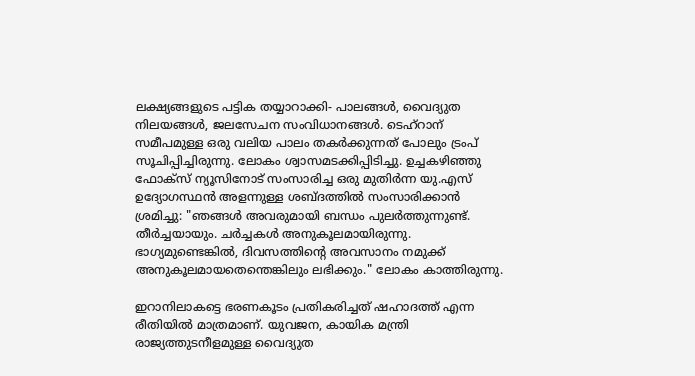ലക്ഷ്യങ്ങളുടെ പട്ടിക തയ്യാറാക്കി- പാലങ്ങൾ, വൈദ്യുത നിലയങ്ങൾ, ജലസേചന സംവിധാനങ്ങൾ. ടെഹ്റാന് സമീപമുള്ള ഒരു വലിയ പാലം തകർക്കുന്നത് പോലും ട്രംപ് സൂചിപ്പിച്ചിരുന്നു. ലോകം ശ്വാസമടക്കിപ്പിടിച്ചു. ഉച്ചകഴിഞ്ഞു ഫോക്സ് ന്യൂസിനോട് സംസാരിച്ച ഒരു മുതിർന്ന യു.എസ് ഉദ്യോഗസ്ഥൻ അളന്നുള്ള ശബ്ദത്തിൽ സംസാരിക്കാൻ ശ്രമിച്ചു: "ഞങ്ങൾ അവരുമായി ബന്ധം പുലർത്തുന്നുണ്ട്. തീർച്ചയായും. ചർച്ചകൾ അനുകൂലമായിരുന്നു. ഭാഗ്യമുണ്ടെങ്കിൽ, ദിവസത്തിന്റെ അവസാനം നമുക്ക് അനുകൂലമായതെന്തെങ്കിലും ലഭിക്കും." ലോകം കാത്തിരുന്നു.

ഇറാനിലാകട്ടെ ഭരണകൂടം പ്രതികരിച്ചത് ഷഹാദത്ത് എന്ന രീതിയിൽ മാത്രമാണ്. യുവജന, കായിക മന്ത്രി രാജ്യത്തുടനീളമുള്ള വൈദ്യുത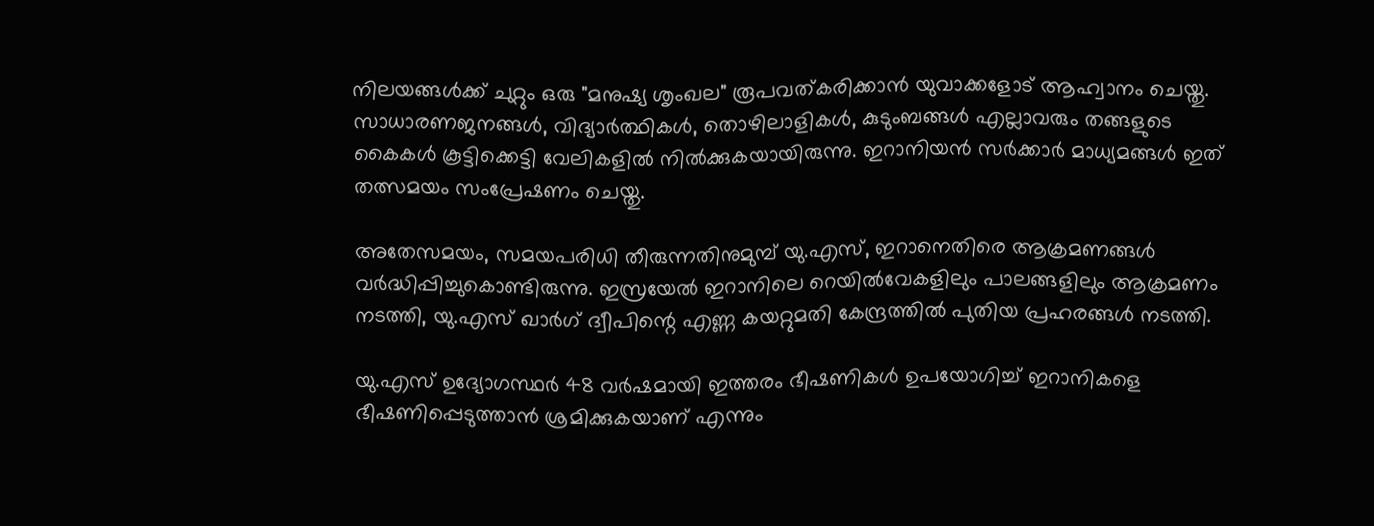നിലയങ്ങൾക്ക് ചുറ്റും ഒരു "മനുഷ്യ ശൃംഖല" രൂപവത്കരിക്കാൻ യുവാക്കളോട് ആഹ്വാനം ചെയ്തു. സാധാരണജനങ്ങൾ, വിദ്യാർത്ഥികൾ, തൊഴിലാളികൾ, കുടുംബങ്ങൾ എല്ലാവരും തങ്ങളുടെ കൈകൾ കൂട്ടിക്കെട്ടി വേലികളിൽ നിൽക്കുകയായിരുന്നു. ഇറാനിയൻ സർക്കാർ മാധ്യമങ്ങൾ ഇത് തത്സമയം സംപ്രേഷണം ചെയ്തു.

അതേസമയം, സമയപരിധി തീരുന്നതിനുമുമ്പ് യു.എസ്, ഇറാനെതിരെ ആക്രമണങ്ങൾ വർദ്ധിപ്പിച്ചുകൊണ്ടിരുന്നു. ഇസ്രയേൽ ഇറാനിലെ റെയിൽവേകളിലും പാലങ്ങളിലും ആക്രമണം നടത്തി, യു.എസ് ഖാർഗ് ദ്വീപിന്റെ എണ്ണ കയറ്റുമതി കേന്ദ്രത്തിൽ പുതിയ പ്രഹരങ്ങൾ നടത്തി.

യു.എസ് ഉദ്യോഗസ്ഥർ 48 വർഷമായി ഇത്തരം ഭീഷണികൾ ഉപയോഗിച്ച് ഇറാനികളെ ഭീഷണിപ്പെടുത്താൻ ശ്രമിക്കുകയാണ് എന്നും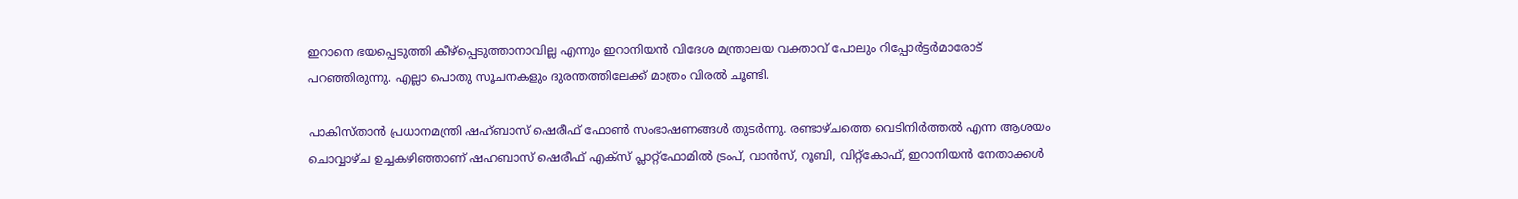ഇറാനെ ഭയപ്പെടുത്തി കീഴ്പ്പെടുത്താനാവില്ല എന്നും ഇറാനിയൻ വിദേശ മന്ത്രാലയ വക്താവ് പോലും റിപ്പോർട്ടർമാരോട് പറഞ്ഞിരുന്നു. എല്ലാ പൊതു സൂചനകളും ദുരന്തത്തിലേക്ക് മാത്രം വിരൽ ചൂണ്ടി.

പാകിസ്താൻ പ്രധാനമന്ത്രി ഷഹ്ബാസ് ഷെരീഫ് ഫോൺ സംഭാഷണങ്ങൾ തുടർന്നു. രണ്ടാഴ്ചത്തെ വെടിനിർത്തൽ എന്ന ആശയം ചൊവ്വാഴ്ച ഉച്ചകഴിഞ്ഞാണ് ഷഹബാസ് ഷെരീഫ് എക്സ് പ്ലാറ്റ്ഫോമിൽ ട്രംപ്, വാൻസ്, റൂബി, വിറ്റ്കോഫ്, ഇറാനിയൻ നേതാക്കൾ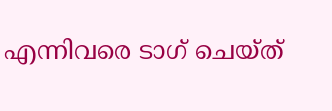എന്നിവരെ ടാഗ് ചെയ്ത്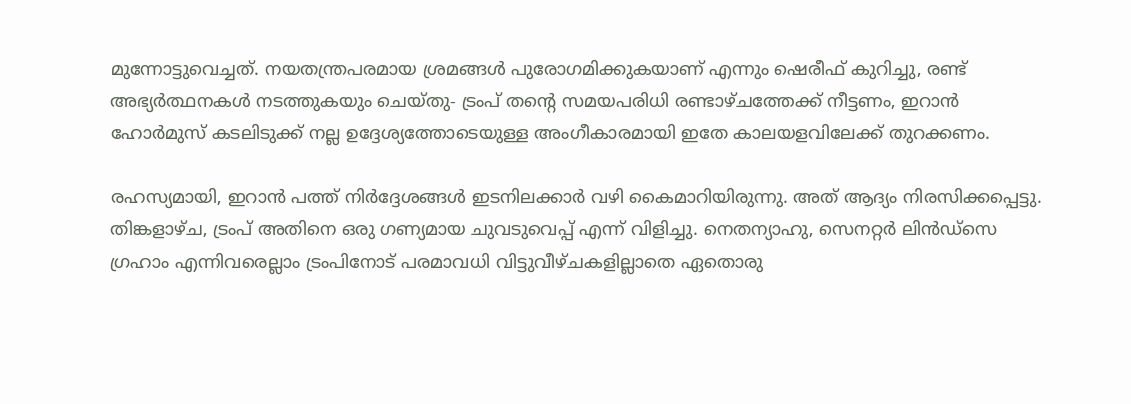മുന്നോട്ടുവെച്ചത്. നയതന്ത്രപരമായ ശ്രമങ്ങൾ പുരോഗമിക്കുകയാണ് എന്നും ഷെരീഫ് കുറിച്ചു, രണ്ട് അഭ്യർത്ഥനകൾ നടത്തുകയും ചെയ്തു- ട്രംപ് തന്റെ സമയപരിധി രണ്ടാഴ്ചത്തേക്ക് നീട്ടണം, ഇറാൻ ഹോർമുസ് കടലിടുക്ക് നല്ല ഉദ്ദേശ്യത്തോടെയുള്ള അംഗീകാരമായി ഇതേ കാലയളവിലേക്ക് തുറക്കണം.

രഹസ്യമായി, ഇറാൻ പത്ത് നിർദ്ദേശങ്ങൾ ഇടനിലക്കാർ വഴി കൈമാറിയിരുന്നു. അത് ആദ്യം നിരസിക്കപ്പെട്ടു. തിങ്കളാഴ്ച, ട്രംപ് അതിനെ ഒരു ഗണ്യമായ ചുവടുവെപ്പ് എന്ന് വിളിച്ചു. നെതന്യാഹു, സെനറ്റർ ലിൻഡ്‌സെ ഗ്രഹാം എന്നിവരെല്ലാം ട്രംപിനോട് പരമാവധി വിട്ടുവീഴ്ചകളില്ലാതെ ഏതൊരു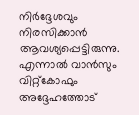നിർദ്ദേശവും നിരസിക്കാൻ ആവശ്യപ്പെട്ടിരുന്നു. എന്നാൽ വാൻസും വിറ്റ്കോഫും അദ്ദേഹത്തോട്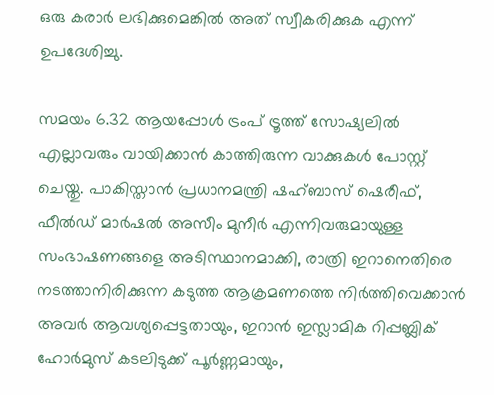ഒരു കരാർ ലഭിക്കുമെങ്കിൽ അത് സ്വീകരിക്കുക എന്ന് ഉപദേശിച്ചു.

സമയം 6.32 ആയപ്പോൾ ട്രംപ് ട്രൂത്ത് സോഷ്യലിൽ എല്ലാവരും വായിക്കാൻ കാത്തിരുന്ന വാക്കുകൾ പോസ്റ്റ് ചെയ്തു. പാകിസ്താൻ പ്രധാനമന്ത്രി ഷഹ്ബാസ് ഷെരീഫ്, ഫീൽഡ് മാർഷൽ അസീം മുനീർ എന്നിവരുമായുള്ള സംഭാഷണങ്ങളെ അടിസ്ഥാനമാക്കി, രാത്രി ഇറാനെതിരെ നടത്താനിരിക്കുന്ന കടുത്ത ആക്രമണത്തെ നിർത്തിവെക്കാൻ അവർ ആവശ്യപ്പെട്ടതായും, ഇറാൻ ഇസ്ലാമിക റിപ്പബ്ലിക് ഹോർമുസ് കടലിടുക്ക് പൂർണ്ണമായും,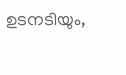ഉടനടിയും,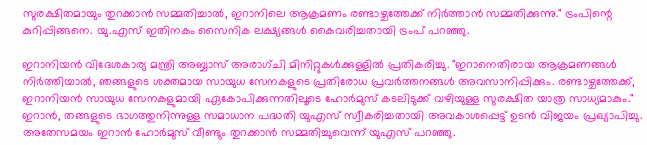സുരക്ഷിതമായും തുറക്കാൻ സമ്മതിച്ചാൽ, ഇറാനിലെ ആക്രമണം രണ്ടാഴ്ചത്തേക്ക് നിർത്താൻ സമ്മതിക്കുന്നു." ട്രംപിന്റെ കുറിപ്പിങ്ങനെ. യു.എസ് ഇതിനകം സൈനിക ലക്ഷ്യങ്ങൾ കൈവരിച്ചതായി ട്രംപ് പറഞ്ഞു.

ഇറാനിയൻ വിദേശകാര്യ മന്ത്രി അബ്ബാസ് അരാഗ്ചി മിനിറ്റുകൾക്കുള്ളിൽ പ്രതികരിച്ചു. "ഇറാനെതിരായ ആക്രമണങ്ങൾ നിർത്തിയാൽ, ഞങ്ങളുടെ ശക്തമായ സായുധ സേനകളുടെ പ്രതിരോധ പ്രവർത്തനങ്ങൾ അവസാനിപ്പിക്കും. രണ്ടാഴ്ചത്തേക്ക്, ഇറാനിയൻ സായുധ സേനകളുമായി ഏകോപിക്കുന്നതിലൂടെ ഹോർമുസ് കടലിടുക്ക് വഴിയുള്ള സുരക്ഷിത യാത്ര സാധ്യമാകും." ഇറാൻ, തങ്ങളുടെ ഭാഗത്തുനിന്നുള്ള സമാധാന പദ്ധതി യുഎസ് സ്വീകരിച്ചതായി അവകാശപ്പെട്ട് ഉടൻ വിജയം പ്രഖ്യാപിച്ചു. അതേസമയം ഇറാൻ ഹോർമുസ് വീണ്ടും തുറക്കാൻ സമ്മതിച്ചുവെന്ന് യുഎസ് പറഞ്ഞു.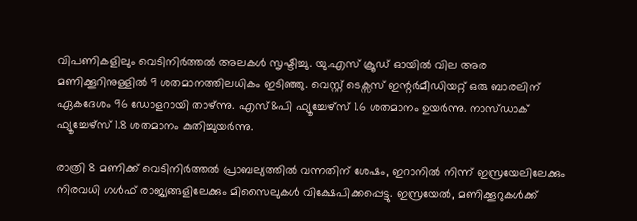വിപണികളിലും വെടിനിർത്തൽ അലകൾ സൃഷ്ടിച്ചു. യു.എസ് ക്രൂഡ് ഓയിൽ വില അര മണിക്കൂറിനുള്ളിൽ 9 ശതമാനത്തിലധി‌കം ഇടിഞ്ഞു. വെസ്റ്റ് ടെക്സസ് ഇന്റർമീഡിയറ്റ് ഒരു ബാരലിന് ഏകദേശം 96 ഡോളറായി താഴ്ന്നു. എസ്&പി ഫ്യൂച്ചേഴ്സ് 1.6 ശതമാനം ഉയർന്നു. നാസ്ഡാക് ഫ്യൂച്ചേഴ്സ് 1.8 ശതമാനം കുതിച്ചുയർന്നു.

രാത്രി 8 മണിക്ക് വെടിനിർത്തൽ പ്രാബല്യത്തിൽ വന്നതിന് ശേഷം, ഇറാനിൽ നിന്ന് ഇസ്രയേലിലേക്കും നിരവധി ഗൾഫ് രാജ്യങ്ങളിലേക്കും മിസൈലുകൾ വിക്ഷേപിക്കപ്പെട്ടു. ഇസ്രയേൽ, മണിക്കൂറുകൾക്ക്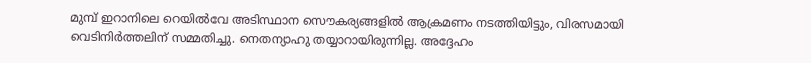മുമ്പ് ഇറാനിലെ റെയിൽവേ അടിസ്ഥാന സൌകര്യങ്ങളിൽ ആക്രമണം നടത്തിയിട്ടും, വിരസമായി വെടിനിർത്തലിന് സമ്മതിച്ചു. നെതന്യാഹു തയ്യാറായിരുന്നില്ല. അദ്ദേഹം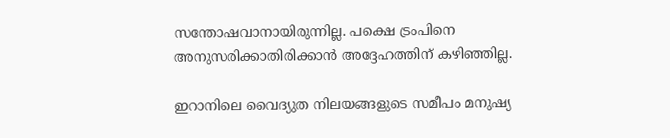സന്തോഷവാനായിരുന്നില്ല. പക്ഷെ ട്രംപിനെ അനുസരിക്കാതിരിക്കാൻ അദ്ദേഹത്തിന് കഴിഞ്ഞില്ല.

ഇറാനിലെ വൈദ്യുത നിലയങ്ങളുടെ സമീപം മനുഷ്യ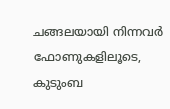ചങ്ങലയായി നിന്നവർ ഫോണുകളിലൂടെ, കുടുംബ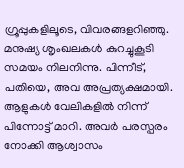ഗ്രൂപ്പുകളിലൂടെ, വിവരങ്ങളറിഞ്ഞു. മനുഷ്യ ശൃംഖലകൾ കുറച്ചുകൂടി സമയം നിലനിന്നു. പിന്നീട്, പതിയെ, അവ അപ്രത്യക്ഷമായി. ആളുകൾ വേലികളിൽ നിന്ന് പിന്നോട്ട് മാറി. അവർ പരസ്പരം നോക്കി ആശ്വാസം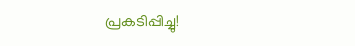പ്രകടിപ്പിച്ചു!